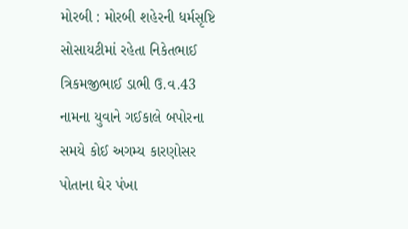મોરબી : મોરબી શહેરની ધર્મસૃષ્ટિ સોસાયટીમાં રહેતા નિકેતભાઈ ત્રિકમજીભાઈ ડાભી ઉ.વ.43 નામના યુવાને ગઈકાલે બપોરના સમયે કોઈ અગમ્ય કારણોસર પોતાના ઘેર પંખા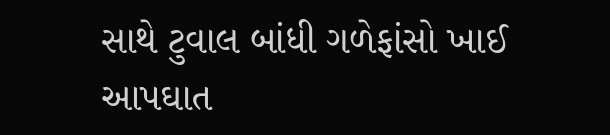સાથે ટુવાલ બાંધી ગળેફાંસો ખાઈ આપઘાત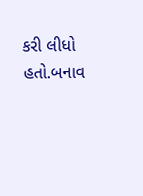કરી લીધો હતો.બનાવ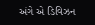અંગે એ ડિવિઝન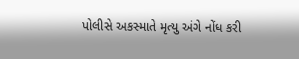પોલીસે અકસ્માતે મૃત્યુ અંગે નોંધ કરી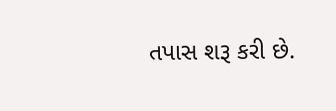તપાસ શરૂ કરી છે.